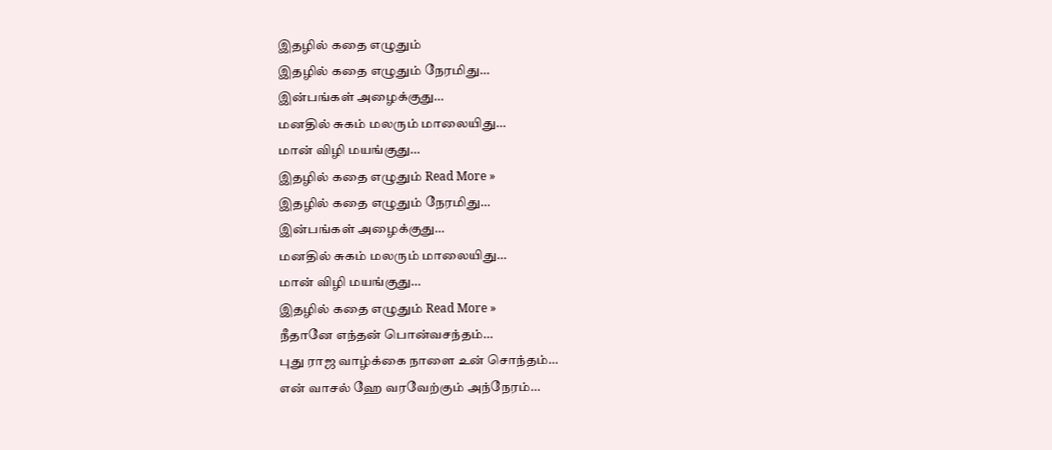இதழில் கதை எழுதும்
இதழில் கதை எழுதும் நேரமிது…
இன்பங்கள் அழைக்குது…
மனதில் சுகம் மலரும் மாலையிது…
மான் விழி மயங்குது…
இதழில் கதை எழுதும் Read More »
இதழில் கதை எழுதும் நேரமிது…
இன்பங்கள் அழைக்குது…
மனதில் சுகம் மலரும் மாலையிது…
மான் விழி மயங்குது…
இதழில் கதை எழுதும் Read More »
நீதானே எந்தன் பொன்வசந்தம்…
புது ராஜ வாழ்க்கை நாளை உன் சொந்தம்…
என் வாசல் ஹே வரவேற்கும் அந்நேரம்…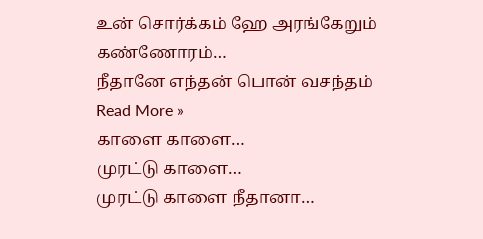உன் சொர்க்கம் ஹே அரங்கேறும் கண்ணோரம்…
நீதானே எந்தன் பொன் வசந்தம் Read More »
காளை காளை…
முரட்டு காளை…
முரட்டு காளை நீதானா…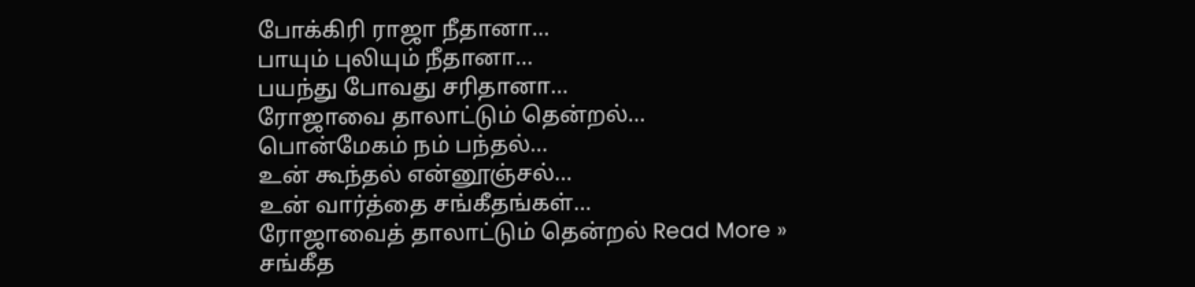போக்கிரி ராஜா நீதானா…
பாயும் புலியும் நீதானா…
பயந்து போவது சரிதானா…
ரோஜாவை தாலாட்டும் தென்றல்…
பொன்மேகம் நம் பந்தல்…
உன் கூந்தல் என்னூஞ்சல்…
உன் வார்த்தை சங்கீதங்கள்…
ரோஜாவைத் தாலாட்டும் தென்றல் Read More »
சங்கீத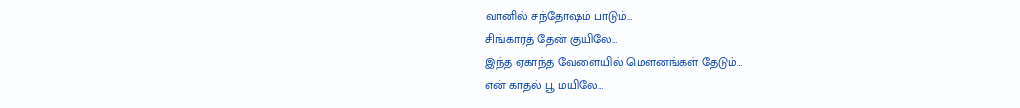வானில் சந்தோஷம் பாடும்…
சிங்காரத் தேன் குயிலே…
இந்த ஏகாந்த வேளையில் மௌனங்கள் தேடும்…
என் காதல் பூ மயிலே…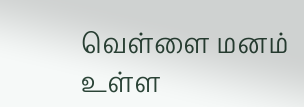வெள்ளை மனம் உள்ள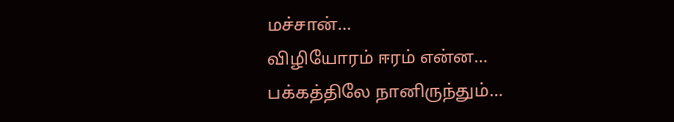மச்சான்…
விழியோரம் ஈரம் என்ன…
பக்கத்திலே நானிருந்தும்…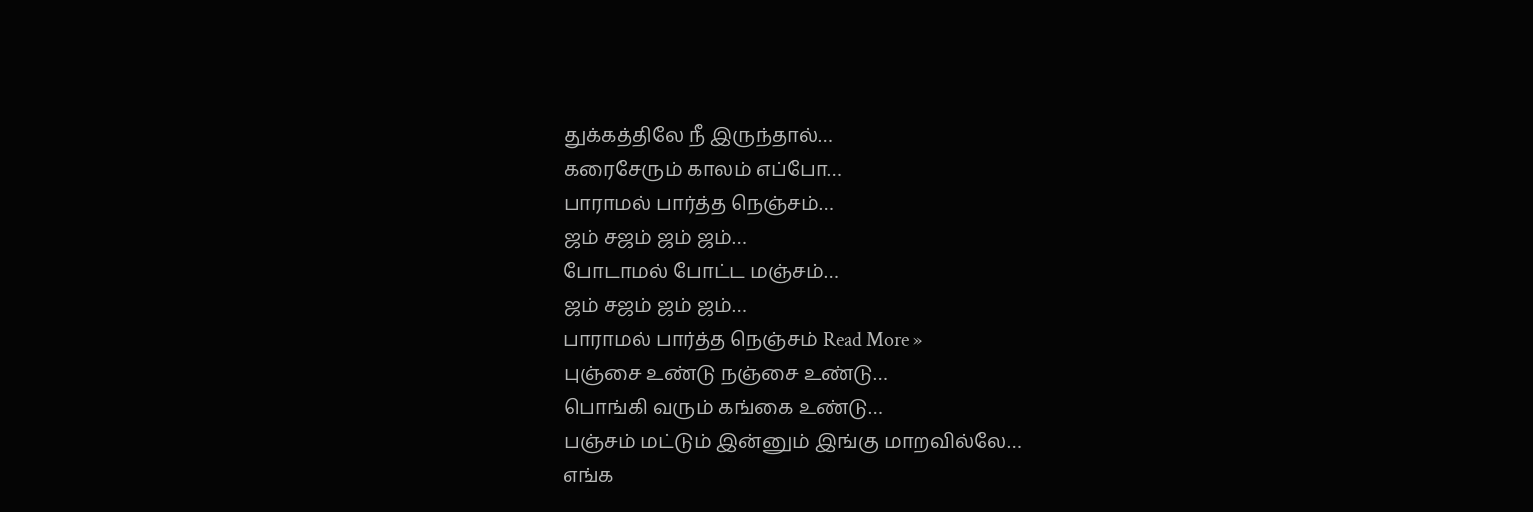துக்கத்திலே நீ இருந்தால்…
கரைசேரும் காலம் எப்போ…
பாராமல் பார்த்த நெஞ்சம்…
ஜம் சஜம் ஜம் ஜம்…
போடாமல் போட்ட மஞ்சம்…
ஜம் சஜம் ஜம் ஜம்…
பாராமல் பார்த்த நெஞ்சம் Read More »
புஞ்சை உண்டு நஞ்சை உண்டு…
பொங்கி வரும் கங்கை உண்டு…
பஞ்சம் மட்டும் இன்னும் இங்கு மாறவில்லே…
எங்க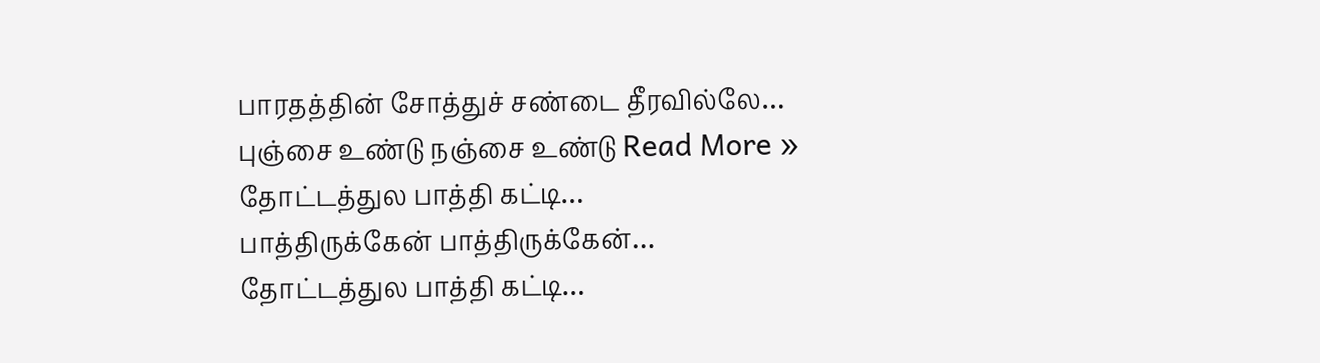பாரதத்தின் சோத்துச் சண்டை தீரவில்லே…
புஞ்சை உண்டு நஞ்சை உண்டு Read More »
தோட்டத்துல பாத்தி கட்டி…
பாத்திருக்கேன் பாத்திருக்கேன்…
தோட்டத்துல பாத்தி கட்டி…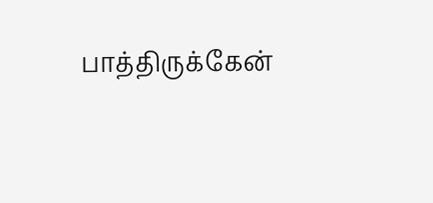பாத்திருக்கேன்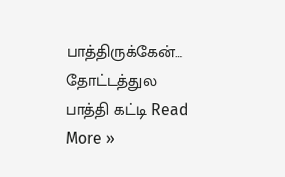பாத்திருக்கேன்…
தோட்டத்துல பாத்தி கட்டி Read More »